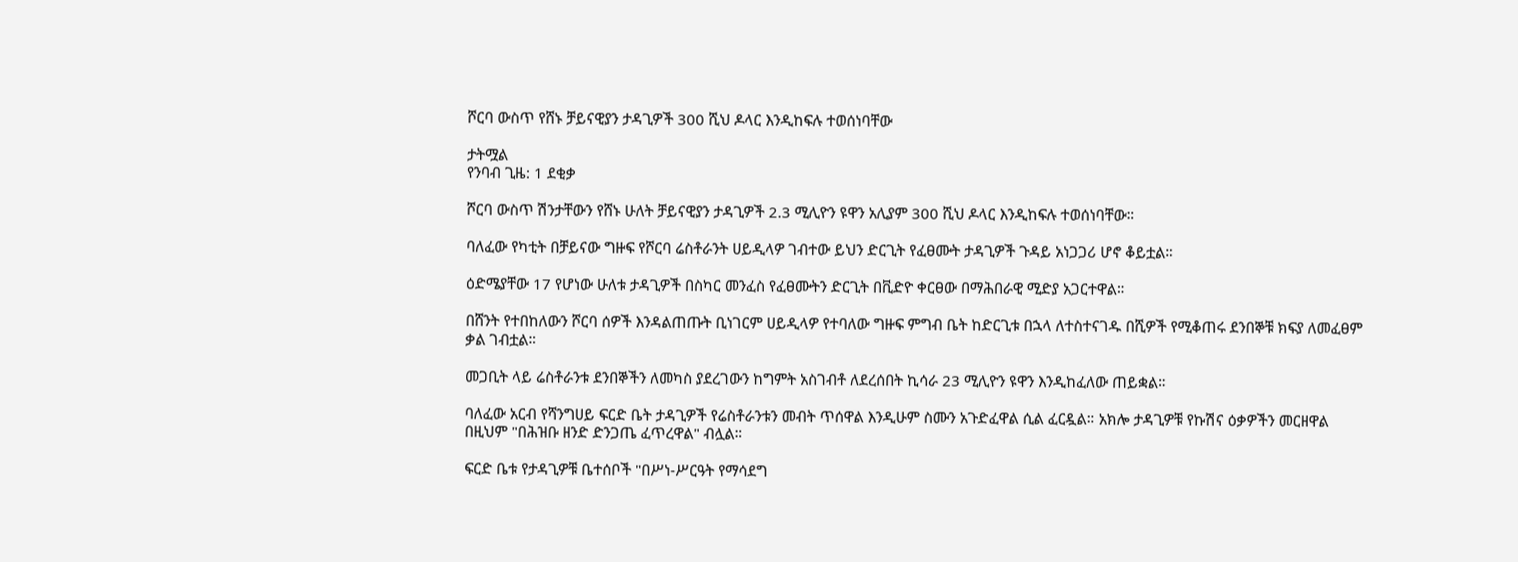ሾርባ ውስጥ የሸኑ ቻይናዊያን ታዳጊዎች 300 ሺህ ዶላር እንዲከፍሉ ተወሰነባቸው

ታትሟል
የንባብ ጊዜ: 1 ደቂቃ

ሾርባ ውስጥ ሽንታቸውን የሸኑ ሁለት ቻይናዊያን ታዳጊዎች 2.3 ሚሊዮን ዩዋን አሊያም 300 ሺህ ዶላር እንዲከፍሉ ተወሰነባቸው።

ባለፈው የካቲት በቻይናው ግዙፍ የሾርባ ሬስቶራንት ሀይዲላዎ ገብተው ይህን ድርጊት የፈፀሙት ታዳጊዎች ጉዳይ አነጋጋሪ ሆኖ ቆይቷል።

ዕድሜያቸው 17 የሆነው ሁለቱ ታዳጊዎች በስካር መንፈስ የፈፀሙትን ድርጊት በቪድዮ ቀርፀው በማሕበራዊ ሚድያ አጋርተዋል።

በሸንት የተበከለውን ሾርባ ሰዎች እንዳልጠጡት ቢነገርም ሀይዲላዎ የተባለው ግዙፍ ምግብ ቤት ከድርጊቱ በኋላ ለተስተናገዱ በሺዎች የሚቆጠሩ ደንበኞቹ ክፍያ ለመፈፀም ቃል ገብቷል።

መጋቢት ላይ ሬስቶራንቱ ደንበኞችን ለመካስ ያደረገውን ከግምት አስገብቶ ለደረሰበት ኪሳራ 23 ሚሊዮን ዩዋን እንዲከፈለው ጠይቋል።

ባለፈው አርብ የሻንግሀይ ፍርድ ቤት ታዳጊዎች የሬስቶራንቱን መብት ጥሰዋል እንዲሁም ስሙን አጉድፈዋል ሲል ፈርዷል። አክሎ ታዳጊዎቹ የኩሽና ዕቃዎችን መርዘዋል በዚህም "በሕዝቡ ዘንድ ድንጋጤ ፈጥረዋል" ብሏል።

ፍርድ ቤቱ የታዳጊዎቹ ቤተሰቦች "በሥነ-ሥርዓት የማሳደግ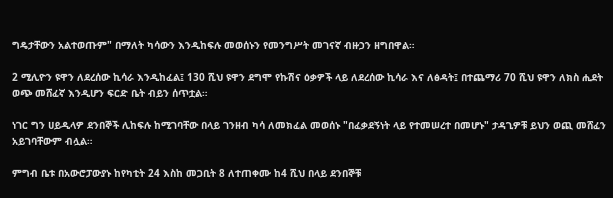ግዴታቸውን አልተወጡም" በማለት ካሳውን እንዲከፍሉ መወሰኑን የመንግሥት መገናኛ ብዙኃን ዘግበዋል።

2 ሚሊዮን ዩዋን ለደረሰው ኪሳራ እንዲከፈል፤ 130 ሺህ ዩዋን ደግሞ የኩሽና ዕቃዎች ላይ ለደረሰው ኪሳራ እና ለፅዳት፤ በተጨማሪ 70 ሺህ ዩዋን ለክስ ሒደት ወጭ መሸፈኛ እንዲሆን ፍርድ ቤት ብይን ሰጥቷል።

ነገር ግን ሀይዲላዎ ደንበኞች ሊከፍሉ ከሚገባቸው በላይ ገንዘብ ካሳ ለመክፈል መወሰኑ "በፈቃደኝነት ላይ የተመሠረተ በመሆኑ" ታዳጊዎቹ ይህን ወጪ መሸፈን አይገባቸውም ብሏል።

ምግብ ቤቱ በአውሮፓውያኑ ከየካቲት 24 እስከ መጋቢት 8 ለተጠቀሙ ከ4 ሺህ በላይ ደንበኞቹ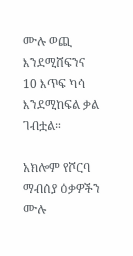ሙሉ ወጪ እንደሚሸፍንና 10 እጥፍ ካሳ እንደሚከፍል ቃል ገብቷል።

አክሎም የሾርባ ማብሰያ ዕቃዎችን ሙሉ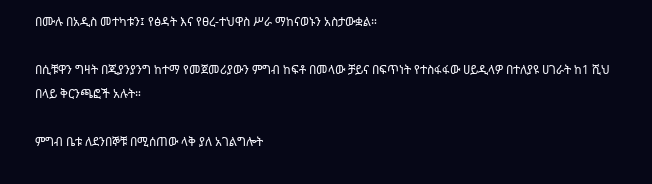በሙሉ በአዲስ መተካቱን፤ የፅዳት እና የፀረ-ተህዋስ ሥራ ማከናወኑን አስታውቋል።

በሲቹዋን ግዛት በጂያንያንግ ከተማ የመጀመሪያውን ምግብ ከፍቶ በመላው ቻይና በፍጥነት የተስፋፋው ሀይዲላዎ በተለያዩ ሀገራት ከ1 ሺህ በላይ ቅርንጫፎች አሉት።

ምግብ ቤቱ ለደንበኞቹ በሚሰጠው ላቅ ያለ አገልግሎት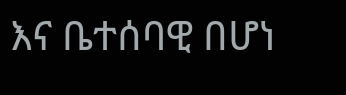እና ቤተሰባዊ በሆነ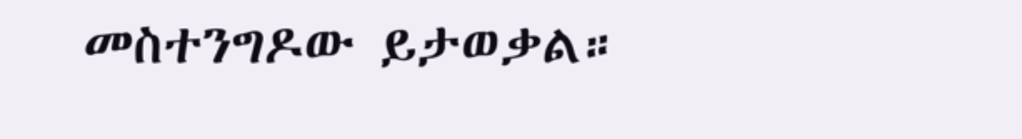መስተንግዶው ይታወቃል።